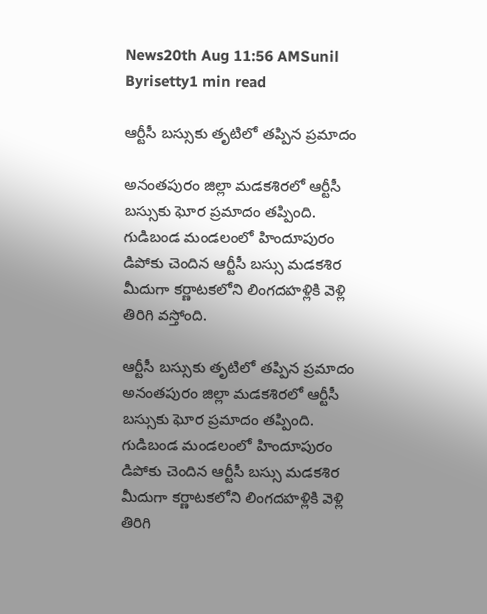News20th Aug 11:56 AMSunil Byrisetty1 min read

ఆర్టీసీ బస్సుకు తృటిలో తప్పిన ప్రమాదం

అనంతపురం జిల్లా మడకశిరలో ఆర్టీసీ బస్సుకు ఘోర ప్రమాదం తప్పింది. గుడిబండ మండలంలో హిందూపురం డిపోకు చెందిన ఆర్టీసీ బస్సు మడకశిర మీదుగా కర్ణాటకలోని లింగదహళ్లికి వెళ్లి తిరిగి వస్తోంది.

ఆర్టీసీ బస్సుకు తృటిలో తప్పిన ప్రమాదం
అనంతపురం జిల్లా మడకశిరలో ఆర్టీసీ బస్సుకు ఘోర ప్రమాదం తప్పింది. గుడిబండ మండలంలో హిందూపురం డిపోకు చెందిన ఆర్టీసీ బస్సు మడకశిర మీదుగా కర్ణాటకలోని లింగదహళ్లికి వెళ్లి తిరిగి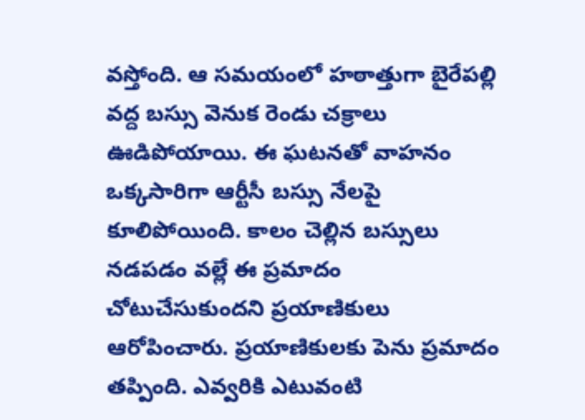వస్తోంది. ఆ సమయంలో హఠాత్తుగా బైరేపల్లి వద్ద బస్సు వెనుక రెండు చక్రాలు ఊడిపోయాయి. ఈ ఘటనతో వాహనం ఒక్కసారిగా ఆర్టీసీ బస్సు నేలపై కూలిపోయింది. కాలం చెల్లిన బస్సులు నడపడం వల్లే ఈ ప్రమాదం చోటుచేసుకుందని ప్రయాణికులు ఆరోపించారు. ప్రయాణికులకు పెను ప్రమాదం తప్పింది. ఎవ్వరికి ఎటువంటి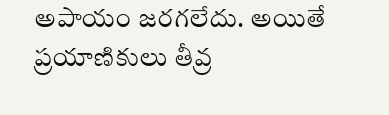అపాయం జరగలేదు. అయితే ప్రయాణికులు తీవ్ర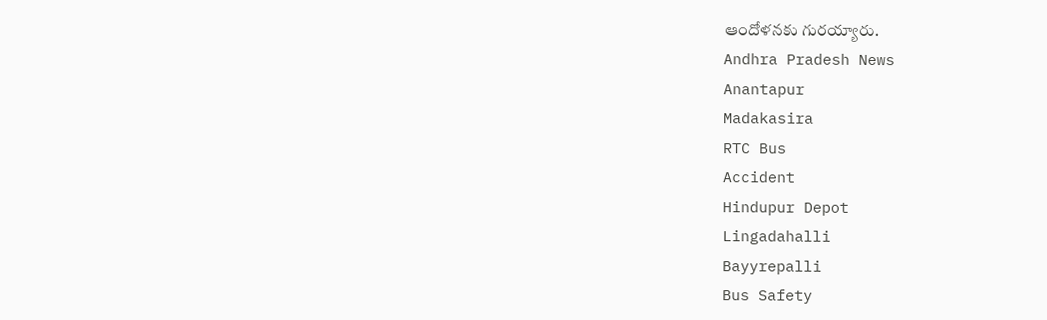ఆందోళనకు గురయ్యారు.
Andhra Pradesh News
Anantapur
Madakasira
RTC Bus
Accident
Hindupur Depot
Lingadahalli
Bayyrepalli
Bus Safety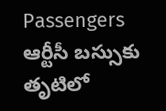Passengers
ఆర్టీసీ బస్సుకు తృటిలో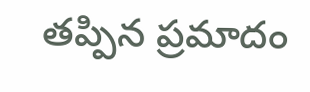తప్పిన ప్రమాదం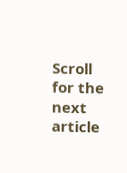Scroll for the next article